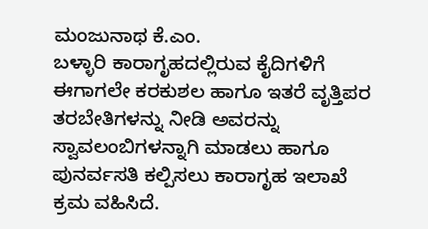ಮಂಜುನಾಥ ಕೆ.ಎಂ.
ಬಳ್ಳಾರಿ ಕಾರಾಗೃಹದಲ್ಲಿರುವ ಕೈದಿಗಳಿಗೆ ಈಗಾಗಲೇ ಕರಕುಶಲ ಹಾಗೂ ಇತರೆ ವೃತ್ತಿಪರ ತರಬೇತಿಗಳನ್ನು ನೀಡಿ ಅವರನ್ನು ಸ್ವಾವಲಂಬಿಗಳನ್ನಾಗಿ ಮಾಡಲು ಹಾಗೂ ಪುನರ್ವಸತಿ ಕಲ್ಪಿಸಲು ಕಾರಾಗೃಹ ಇಲಾಖೆ ಕ್ರಮ ವಹಿಸಿದೆ.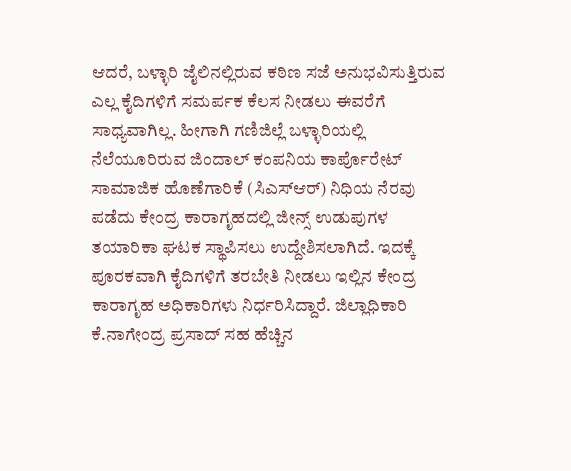ಆದರೆ, ಬಳ್ಳಾರಿ ಜೈಲಿನಲ್ಲಿರುವ ಕಠಿಣ ಸಜೆ ಅನುಭವಿಸುತ್ತಿರುವ ಎಲ್ಲ ಕೈದಿಗಳಿಗೆ ಸಮರ್ಪಕ ಕೆಲಸ ನೀಡಲು ಈವರೆಗೆ ಸಾಧ್ಯವಾಗಿಲ್ಲ. ಹೀಗಾಗಿ ಗಣಿಜಿಲ್ಲೆ ಬಳ್ಳಾರಿಯಲ್ಲಿ ನೆಲೆಯೂರಿರುವ ಜಿಂದಾಲ್ ಕಂಪನಿಯ ಕಾರ್ಪೊರೇಟ್ ಸಾಮಾಜಿಕ ಹೊಣೆಗಾರಿಕೆ (ಸಿಎಸ್ಆರ್) ನಿಧಿಯ ನೆರವು ಪಡೆದು ಕೇಂದ್ರ ಕಾರಾಗೃಹದಲ್ಲಿ ಜೀನ್ಸ್ ಉಡುಪುಗಳ ತಯಾರಿಕಾ ಘಟಕ ಸ್ಥಾಪಿಸಲು ಉದ್ದೇಶಿಸಲಾಗಿದೆ. ಇದಕ್ಕೆ ಪೂರಕವಾಗಿ ಕೈದಿಗಳಿಗೆ ತರಬೇತಿ ನೀಡಲು ಇಲ್ಲಿನ ಕೇಂದ್ರ ಕಾರಾಗೃಹ ಅಧಿಕಾರಿಗಳು ನಿರ್ಧರಿಸಿದ್ದಾರೆ. ಜಿಲ್ಲಾಧಿಕಾರಿ ಕೆ.ನಾಗೇಂದ್ರ ಪ್ರಸಾದ್ ಸಹ ಹೆಚ್ಚಿನ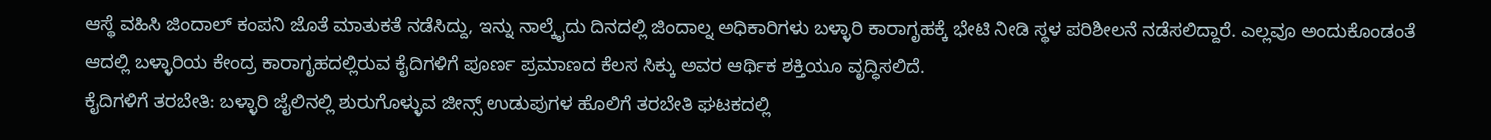ಆಸ್ಥೆ ವಹಿಸಿ ಜಿಂದಾಲ್ ಕಂಪನಿ ಜೊತೆ ಮಾತುಕತೆ ನಡೆಸಿದ್ದು, ಇನ್ನು ನಾಲ್ಕೈದು ದಿನದಲ್ಲಿ ಜಿಂದಾಲ್ನ ಅಧಿಕಾರಿಗಳು ಬಳ್ಳಾರಿ ಕಾರಾಗೃಹಕ್ಕೆ ಭೇಟಿ ನೀಡಿ ಸ್ಥಳ ಪರಿಶೀಲನೆ ನಡೆಸಲಿದ್ದಾರೆ. ಎಲ್ಲವೂ ಅಂದುಕೊಂಡಂತೆ ಆದಲ್ಲಿ ಬಳ್ಳಾರಿಯ ಕೇಂದ್ರ ಕಾರಾಗೃಹದಲ್ಲಿರುವ ಕೈದಿಗಳಿಗೆ ಪೂರ್ಣ ಪ್ರಮಾಣದ ಕೆಲಸ ಸಿಕ್ಕು ಅವರ ಆರ್ಥಿಕ ಶಕ್ತಿಯೂ ವೃದ್ಧಿಸಲಿದೆ.
ಕೈದಿಗಳಿಗೆ ತರಬೇತಿ: ಬಳ್ಳಾರಿ ಜೈಲಿನಲ್ಲಿ ಶುರುಗೊಳ್ಳುವ ಜೀನ್ಸ್ ಉಡುಪುಗಳ ಹೊಲಿಗೆ ತರಬೇತಿ ಘಟಕದಲ್ಲಿ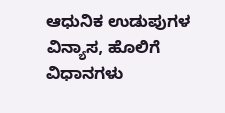ಆಧುನಿಕ ಉಡುಪುಗಳ ವಿನ್ಯಾಸ, ಹೊಲಿಗೆ ವಿಧಾನಗಳು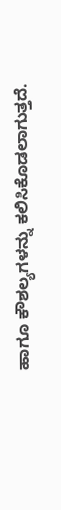ಹಾಗೂ ಕೌಶಲ್ಯಗಳನ್ನು ಕಲಿಸಿಕೊಡಲಾಗುತ್ತದೆ.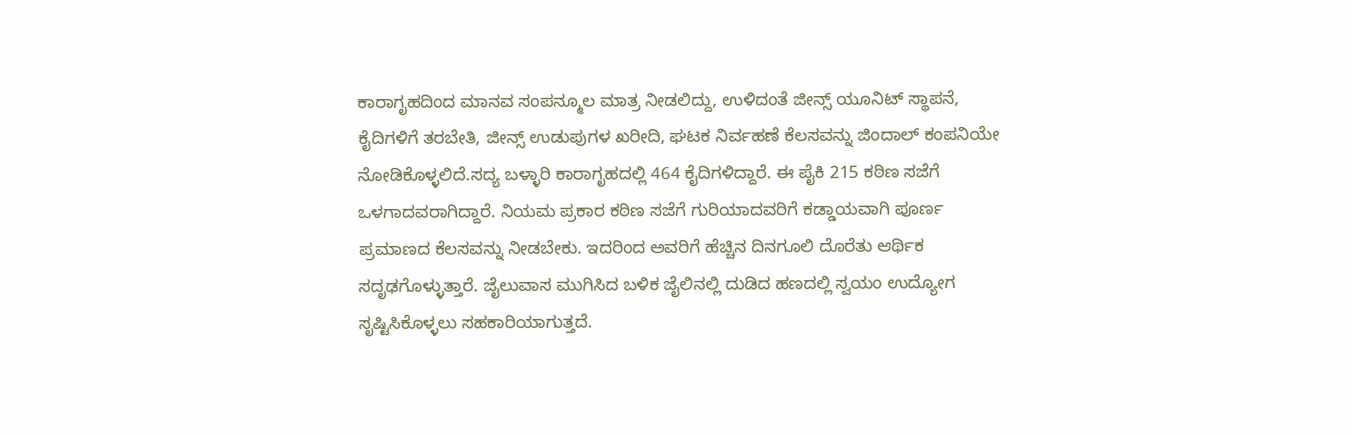ಕಾರಾಗೃಹದಿಂದ ಮಾನವ ಸಂಪನ್ಮೂಲ ಮಾತ್ರ ನೀಡಲಿದ್ದು, ಉಳಿದಂತೆ ಜೀನ್ಸ್ ಯೂನಿಟ್ ಸ್ಥಾಪನೆ, ಕೈದಿಗಳಿಗೆ ತರಬೇತಿ, ಜೀನ್ಸ್ ಉಡುಪುಗಳ ಖರೀದಿ, ಘಟಕ ನಿರ್ವಹಣೆ ಕೆಲಸವನ್ನು ಜಿಂದಾಲ್ ಕಂಪನಿಯೇ ನೋಡಿಕೊಳ್ಳಲಿದೆ.ಸದ್ಯ ಬಳ್ಳಾರಿ ಕಾರಾಗೃಹದಲ್ಲಿ 464 ಕೈದಿಗಳಿದ್ದಾರೆ. ಈ ಪೈಕಿ 215 ಕಠಿಣ ಸಜೆಗೆ ಒಳಗಾದವರಾಗಿದ್ದಾರೆ. ನಿಯಮ ಪ್ರಕಾರ ಕಠಿಣ ಸಜೆಗೆ ಗುರಿಯಾದವರಿಗೆ ಕಡ್ಡಾಯವಾಗಿ ಪೂರ್ಣ ಪ್ರಮಾಣದ ಕೆಲಸವನ್ನು ನೀಡಬೇಕು. ಇದರಿಂದ ಅವರಿಗೆ ಹೆಚ್ಚಿನ ದಿನಗೂಲಿ ದೊರೆತು ಆರ್ಥಿಕ ಸದೃಢಗೊಳ್ಳುತ್ತಾರೆ. ಜೈಲುವಾಸ ಮುಗಿಸಿದ ಬಳಿಕ ಜೈಲಿನಲ್ಲಿ ದುಡಿದ ಹಣದಲ್ಲಿ ಸ್ವಯಂ ಉದ್ಯೋಗ ಸೃಷ್ಟಿಸಿಕೊಳ್ಳಲು ಸಹಕಾರಿಯಾಗುತ್ತದೆ.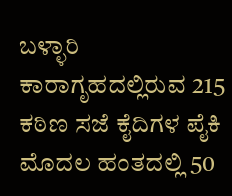ಬಳ್ಳಾರಿ ಕಾರಾಗೃಹದಲ್ಲಿರುವ 215 ಕಠಿಣ ಸಜೆ ಕೈದಿಗಳ ಪೈಕಿ ಮೊದಲ ಹಂತದಲ್ಲಿ 50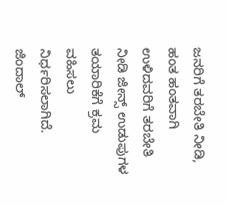ಜನರಿಗೆ ತರಬೇತಿ ನೀಡಿ, ಹಂತ ಹಂತವಾಗಿ ಉಳಿದವರಿಗೆ ತರಬೇತಿ ನೀಡಿ ಜೀನ್ಸ್ ಉಡುಪುಗಳ ತಯಾರಿಕೆಗೆ ಕ್ರಮ ವಹಿಸಲು ನಿರ್ಧರಿಸಲಾಗಿದೆ.
ಜಿಂದಾಲ್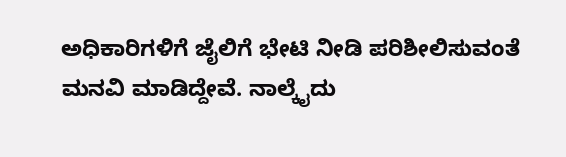ಅಧಿಕಾರಿಗಳಿಗೆ ಜೈಲಿಗೆ ಭೇಟಿ ನೀಡಿ ಪರಿಶೀಲಿಸುವಂತೆ ಮನವಿ ಮಾಡಿದ್ದೇವೆ. ನಾಲ್ಕೈದು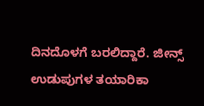ದಿನದೊಳಗೆ ಬರಲಿದ್ದಾರೆ. ಜೀನ್ಸ್ ಉಡುಪುಗಳ ತಯಾರಿಕಾ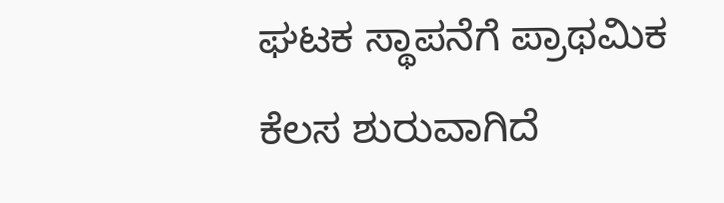ಘಟಕ ಸ್ಥಾಪನೆಗೆ ಪ್ರಾಥಮಿಕ ಕೆಲಸ ಶುರುವಾಗಿದೆ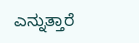ಎನ್ನುತ್ತಾರೆ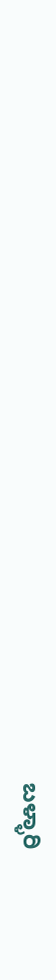ಬಳ್ಳಾರಿ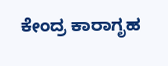ಕೇಂದ್ರ ಕಾರಾಗೃಹ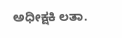ಅಧೀಕ್ಷಕಿ ಲತಾ.